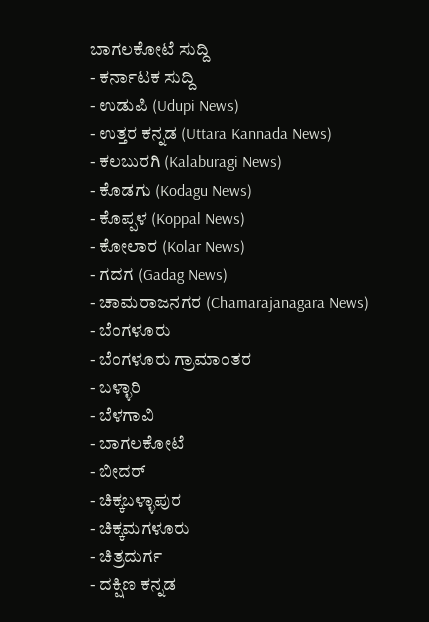ಬಾಗಲಕೋಟೆ ಸುದ್ದಿ
- ಕರ್ನಾಟಕ ಸುದ್ದಿ
- ಉಡುಪಿ (Udupi News)
- ಉತ್ತರ ಕನ್ನಡ (Uttara Kannada News)
- ಕಲಬುರಗಿ (Kalaburagi News)
- ಕೊಡಗು (Kodagu News)
- ಕೊಪ್ಪಳ (Koppal News)
- ಕೋಲಾರ (Kolar News)
- ಗದಗ (Gadag News)
- ಚಾಮರಾಜನಗರ (Chamarajanagara News)
- ಬೆಂಗಳೂರು
- ಬೆಂಗಳೂರು ಗ್ರಾಮಾಂತರ
- ಬಳ್ಳಾರಿ
- ಬೆಳಗಾವಿ
- ಬಾಗಲಕೋಟೆ
- ಬೀದರ್
- ಚಿಕ್ಕಬಳ್ಳಾಪುರ
- ಚಿಕ್ಕಮಗಳೂರು
- ಚಿತ್ರದುರ್ಗ
- ದಕ್ಷಿಣ ಕನ್ನಡ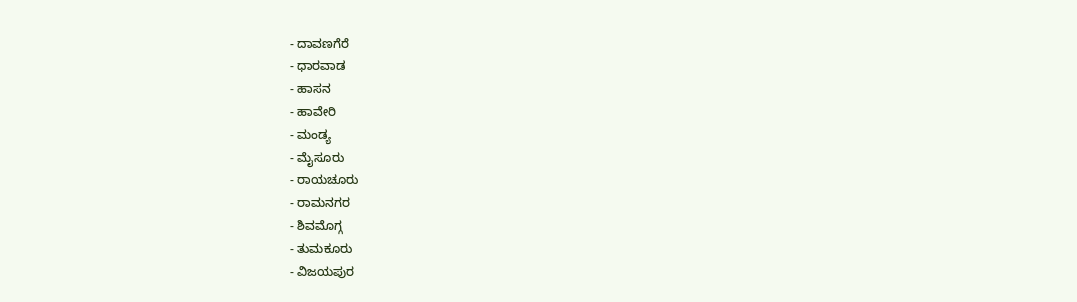- ದಾವಣಗೆರೆ
- ಧಾರವಾಡ
- ಹಾಸನ
- ಹಾವೇರಿ
- ಮಂಡ್ಯ
- ಮೈಸೂರು
- ರಾಯಚೂರು
- ರಾಮನಗರ
- ಶಿವಮೊಗ್ಗ
- ತುಮಕೂರು
- ವಿಜಯಪುರ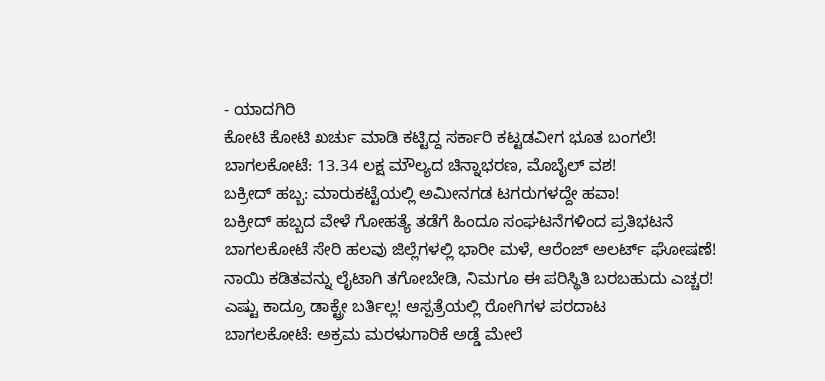- ಯಾದಗಿರಿ
ಕೋಟಿ ಕೋಟಿ ಖರ್ಚು ಮಾಡಿ ಕಟ್ಟಿದ್ದ ಸರ್ಕಾರಿ ಕಟ್ಟಡವೀಗ ಭೂತ ಬಂಗಲೆ!
ಬಾಗಲಕೋಟೆ: 13.34 ಲಕ್ಷ ಮೌಲ್ಯದ ಚಿನ್ನಾಭರಣ, ಮೊಬೈಲ್ ವಶ!
ಬಕ್ರೀದ್ ಹಬ್ಬ: ಮಾರುಕಟ್ಟೆಯಲ್ಲಿ ಅಮೀನಗಡ ಟಗರುಗಳದ್ದೇ ಹವಾ!
ಬಕ್ರೀದ್ ಹಬ್ಬದ ವೇಳೆ ಗೋಹತ್ಯೆ ತಡೆಗೆ ಹಿಂದೂ ಸಂಘಟನೆಗಳಿಂದ ಪ್ರತಿಭಟನೆ
ಬಾಗಲಕೋಟೆ ಸೇರಿ ಹಲವು ಜಿಲ್ಲೆಗಳಲ್ಲಿ ಭಾರೀ ಮಳೆ, ಆರೆಂಜ್ ಅಲರ್ಟ್ ಘೋಷಣೆ!
ನಾಯಿ ಕಡಿತವನ್ನು ಲೈಟಾಗಿ ತಗೋಬೇಡಿ, ನಿಮಗೂ ಈ ಪರಿಸ್ಥಿತಿ ಬರಬಹುದು ಎಚ್ಚರ!
ಎಷ್ಟು ಕಾದ್ರೂ ಡಾಕ್ಟ್ರೇ ಬರ್ತಿಲ್ಲ! ಆಸ್ಪತ್ರೆಯಲ್ಲಿ ರೋಗಿಗಳ ಪರದಾಟ
ಬಾಗಲಕೋಟೆ: ಅಕ್ರಮ ಮರಳುಗಾರಿಕೆ ಅಡ್ಡೆ ಮೇಲೆ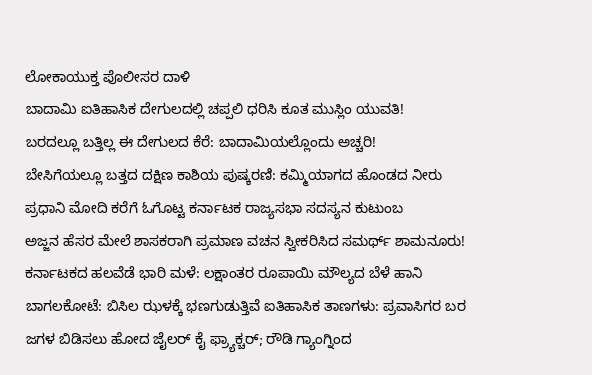ಲೋಕಾಯುಕ್ತ ಪೊಲೀಸರ ದಾಳಿ
ಬಾದಾಮಿ ಐತಿಹಾಸಿಕ ದೇಗುಲದಲ್ಲಿ ಚಪ್ಪಲಿ ಧರಿಸಿ ಕೂತ ಮುಸ್ಲಿಂ ಯುವತಿ!
ಬರದಲ್ಲೂ ಬತ್ತಿಲ್ಲ ಈ ದೇಗುಲದ ಕೆರೆ: ಬಾದಾಮಿಯಲ್ಲೊಂದು ಅಚ್ಚರಿ!
ಬೇಸಿಗೆಯಲ್ಲೂ ಬತ್ತದ ದಕ್ಷಿಣ ಕಾಶಿಯ ಪುಷ್ಕರಣಿ: ಕಮ್ಮಿಯಾಗದ ಹೊಂಡದ ನೀರು
ಪ್ರಧಾನಿ ಮೋದಿ ಕರೆಗೆ ಓಗೊಟ್ಟ ಕರ್ನಾಟಕ ರಾಜ್ಯಸಭಾ ಸದಸ್ಯನ ಕುಟುಂಬ
ಅಜ್ಜನ ಹೆಸರ ಮೇಲೆ ಶಾಸಕರಾಗಿ ಪ್ರಮಾಣ ವಚನ ಸ್ವೀಕರಿಸಿದ ಸಮರ್ಥ್ ಶಾಮನೂರು!
ಕರ್ನಾಟಕದ ಹಲವೆಡೆ ಭಾರಿ ಮಳೆ: ಲಕ್ಷಾಂತರ ರೂಪಾಯಿ ಮೌಲ್ಯದ ಬೆಳೆ ಹಾನಿ
ಬಾಗಲಕೋಟೆ: ಬಿಸಿಲ ಝಳಕ್ಕೆ ಭಣಗುಡುತ್ತಿವೆ ಐತಿಹಾಸಿಕ ತಾಣಗಳು: ಪ್ರವಾಸಿಗರ ಬರ
ಜಗಳ ಬಿಡಿಸಲು ಹೋದ ಜೈಲರ್ ಕೈ ಫ್ರ್ಯಾಕ್ಚರ್; ರೌಡಿ ಗ್ಯಾಂಗ್ನಿಂದ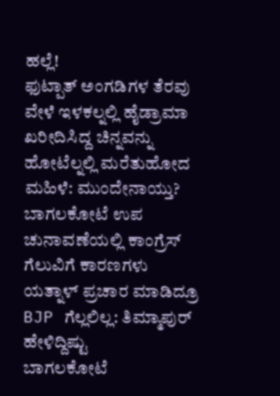ಹಲ್ಲೆ!
ಫುಟ್ಪಾತ್ ಅಂಗಡಿಗಳ ತೆರವು ವೇಳೆ ಇಳಕಲ್ನಲ್ಲಿ ಹೈಡ್ರಾಮಾ
ಖರೀದಿಸಿದ್ದ ಚಿನ್ನವನ್ನು ಹೋಟೆಲ್ನಲ್ಲಿ ಮರೆತುಹೋದ ಮಹಿಳೆ: ಮುಂದೇನಾಯ್ತು?
ಬಾಗಲಕೋಟೆ ಉಪ ಚುನಾವಣೆಯಲ್ಲಿ ಕಾಂಗ್ರೆಸ್ ಗೆಲುವಿಗೆ ಕಾರಣಗಳು
ಯತ್ನಾಳ್ ಪ್ರಚಾರ ಮಾಡಿದ್ರೂ BJP ಗೆಲ್ಲಲಿಲ್ಲ: ತಿಮ್ಮಾಪುರ್ ಹೇಳಿದ್ದಿಷ್ಟು
ಬಾಗಲಕೋಟೆ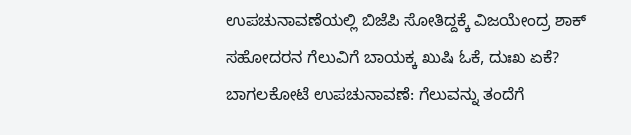ಉಪಚುನಾವಣೆಯಲ್ಲಿ ಬಿಜೆಪಿ ಸೋತಿದ್ದಕ್ಕೆ ವಿಜಯೇಂದ್ರ ಶಾಕ್
ಸಹೋದರನ ಗೆಲುವಿಗೆ ಬಾಯಕ್ಕ ಖುಷಿ ಓಕೆ, ದುಃಖ ಏಕೆ?
ಬಾಗಲಕೋಟೆ ಉಪಚುನಾವಣೆ: ಗೆಲುವನ್ನು ತಂದೆಗೆ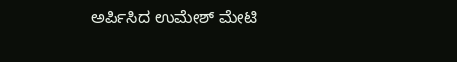ಅರ್ಪಿಸಿದ ಉಮೇಶ್ ಮೇಟಿ